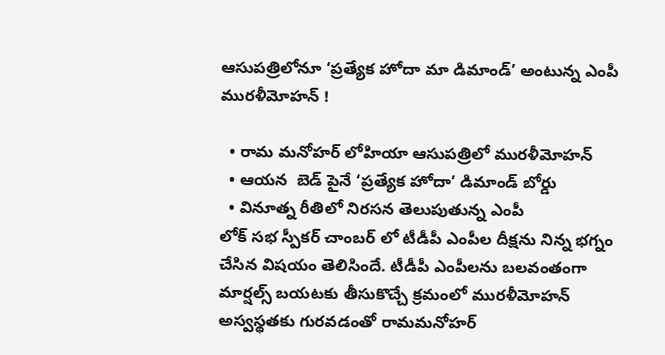ఆసుపత్రిలోనూ ‘ప్రత్యేక హోదా మా డిమాండ్’ అంటున్న ఎంపీ మురళీమోహన్ !

  • రామ మనోహర్ లోహియా ఆసుపత్రిలో మురళీమోహన్
  • ఆయన  బెడ్ పైనే ‘ప్రత్యేక హోదా’ డిమాండ్ బోర్డు
  • వినూత్న రీతిలో నిరసన తెలుపుతున్న ఎంపీ
లోక్ సభ స్పీకర్ చాంబర్ లో టీడీపీ ఎంపీల దీక్షను నిన్న భగ్నం చేసిన విషయం తెలిసిందే. టీడీపీ ఎంపీలను బలవంతంగా మార్షల్స్ బయటకు తీసుకొచ్చే క్రమంలో మురళీమోహన్ అస్వస్థతకు గురవడంతో రామమనోహర్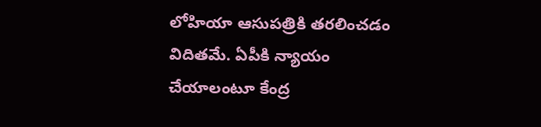లోహియా ఆసుపత్రికి తరలించడం విదితమే. ఏపీకి న్యాయం చేయాలంటూ కేంద్ర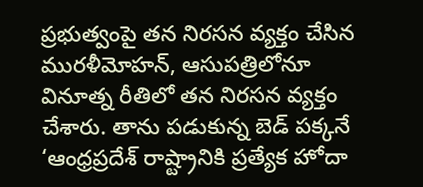ప్రభుత్వంపై తన నిరసన వ్యక్తం చేసిన మురళీమోహన్, ఆసుపత్రిలోనూ వినూత్న రీతిలో తన నిరసన వ్యక్తం చేశారు. తాను పడుకున్న బెడ్ పక్కనే ‘ఆంధ్రప్రదేశ్ రాష్ట్రానికి ప్రత్యేక హోదా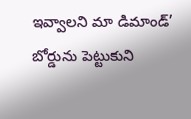ఇవ్వాలని మా డిమాండ్’ బోర్డును పెట్టుకుని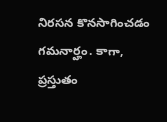నిరసన కొనసాగించడం గమనార్హం. కాగా, ప్రస్తుతం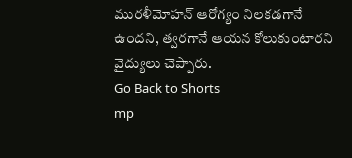మురళీమోహన్ ఆరోగ్యం నిలకడగానే ఉందని, త్వరగానే ఆయన కోలుకుంటారని వైద్యులు చెప్పారు.
Go Back to Shorts
mp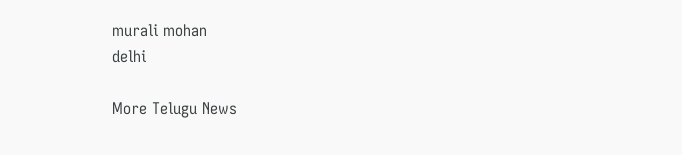murali mohan
delhi

More Telugu News